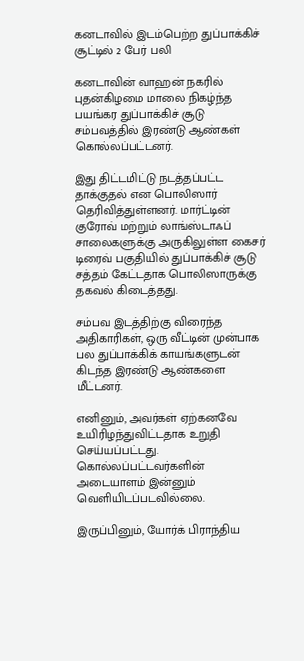கனடாவில் இடம்பெற்ற துப்பாக்கிச் சூட்டில் 2 பேர் பலி

கனடாவின் வாஹன் நகரில் புதன்கிழமை மாலை நிகழ்ந்த பயங்கர துப்பாக்கிச் சூடு சம்பவத்தில் இரண்டு ஆண்கள் கொல்லப்பட்டனர்.

இது திட்டமிட்டு நடத்தப்பட்ட தாக்குதல் என பொலிஸார் தெரிவித்துள்ளனர். மார்ட்டின் குரோவ் மற்றும் லாங்ஸ்டாஃப் சாலைகளுக்கு அருகிலுள்ள கைசர் டிரைவ் பகுதியில் துப்பாக்கிச் சூடு சத்தம் கேட்டதாக பொலிஸாருக்கு தகவல் கிடைத்தது.

சம்பவ இடத்திற்கு விரைந்த அதிகாரிகள், ஒரு வீட்டின் முன்பாக பல துப்பாக்கிக் காயங்களுடன் கிடந்த இரண்டு ஆண்களை மீட்டனர்.

எனினும், அவர்கள் ஏற்கனவே உயிரிழந்துவிட்டதாக உறுதி செய்யப்பட்டது. கொல்லப்பட்டவர்களின் அடையாளம் இன்னும் வெளியிடப்படவில்லை.

இருப்பினும், யோர்க் பிராந்திய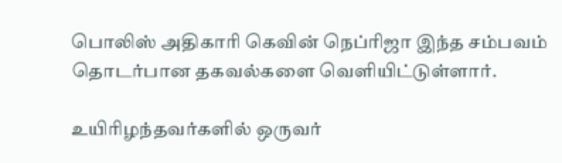பொலிஸ் அதிகாரி கெவின் நெப்ரிஜா இந்த சம்பவம் தொடர்பான தகவல்களை வெளியிட்டுள்ளார்.

உயிரிழந்தவர்களில் ஒருவர்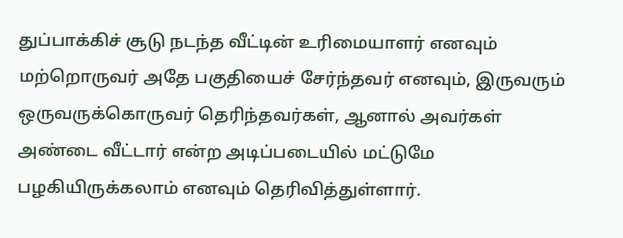துப்பாக்கிச் சூடு நடந்த வீட்டின் உரிமையாளர் எனவும் மற்றொருவர் அதே பகுதியைச் சேர்ந்தவர் எனவும், இருவரும் ஒருவருக்கொருவர் தெரிந்தவர்கள், ஆனால் அவர்கள் அண்டை வீட்டார் என்ற அடிப்படையில் மட்டுமே பழகியிருக்கலாம் எனவும் தெரிவித்துள்ளார்.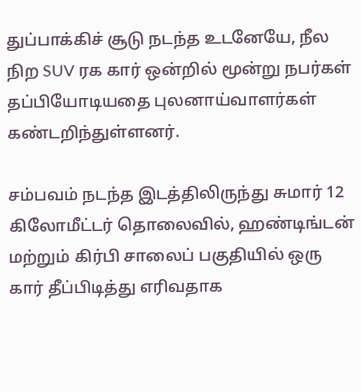துப்பாக்கிச் சூடு நடந்த உடனேயே, நீல நிற SUV ரக கார் ஒன்றில் மூன்று நபர்கள் தப்பியோடியதை புலனாய்வாளர்கள் கண்டறிந்துள்ளனர்.

சம்பவம் நடந்த இடத்திலிருந்து சுமார் 12 கிலோமீட்டர் தொலைவில், ஹண்டிங்டன் மற்றும் கிர்பி சாலைப் பகுதியில் ஒரு கார் தீப்பிடித்து எரிவதாக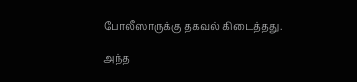போலீஸாருக்கு தகவல் கிடைத்தது.

அந்த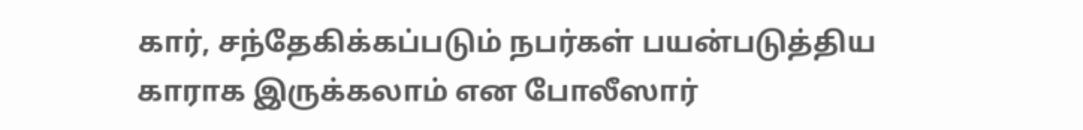கார், சந்தேகிக்கப்படும் நபர்கள் பயன்படுத்திய காராக இருக்கலாம் என போலீஸார்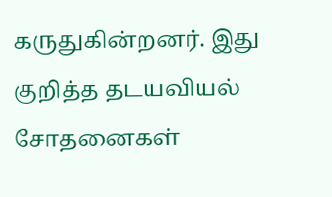கருதுகின்றனர். இது குறித்த தடயவியல் சோதனைகள்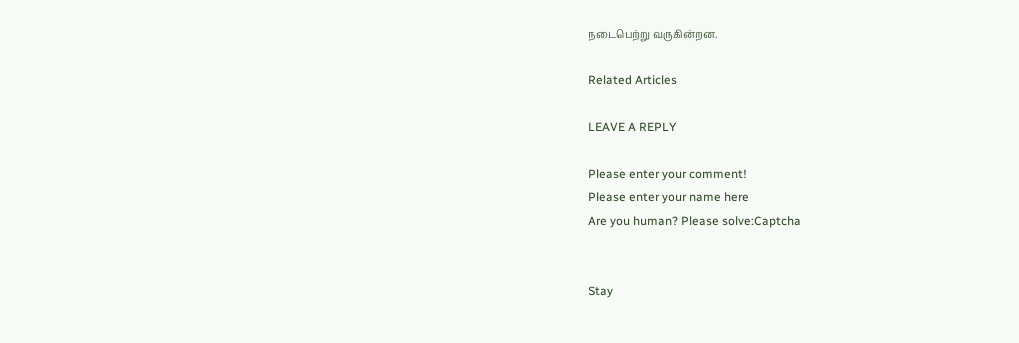நடைபெற்று வருகின்றன.

Related Articles

LEAVE A REPLY

Please enter your comment!
Please enter your name here
Are you human? Please solve:Captcha


Stay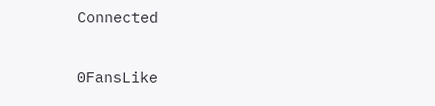Connected

0FansLike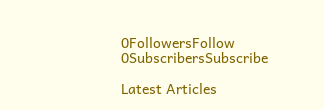0FollowersFollow
0SubscribersSubscribe

Latest Articles